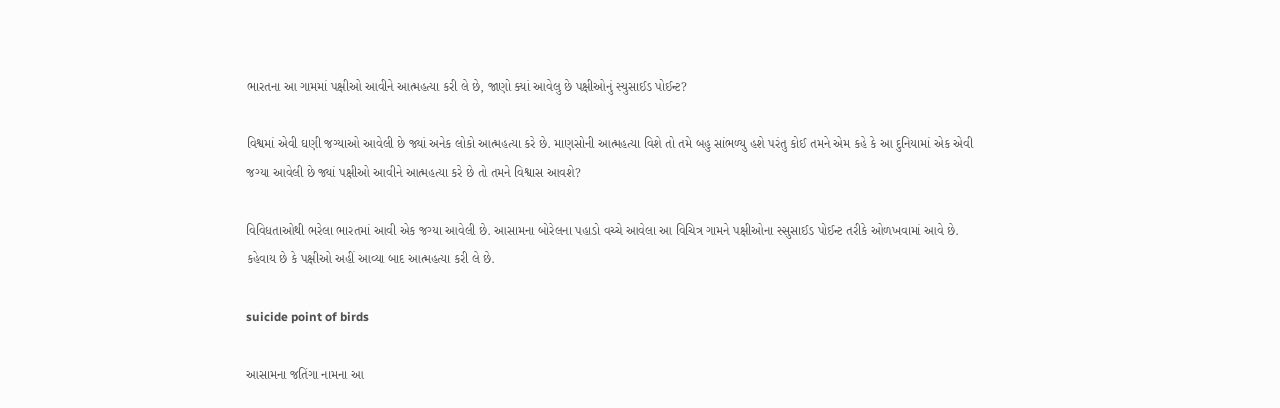ભારતના આ ગામમાં પક્ષીઓ આવીને આત્મહત્યા કરી લે છે, જાણો ક્યાં આવેલુ છે પક્ષીઓનું સ્યુસાઈડ પોઈન્ટ?

વિશ્વમાં એવી ઘણી જગ્યાઓ આવેલી છે જ્યાં અનેક લોકો આત્મહત્યા કરે છે. માણસોની આત્મહત્યા વિશે તો તમે બહુ સાંભળ્યુ હશે પરંતુ કોઈ તમને એમ કહે કે આ દુનિયામાં એક એવી જગ્યા આવેલી છે જ્યાં પક્ષીઓ આવીને આત્મહત્યા કરે છે તો તમને વિશ્વાસ આવશે?

વિવિધતાઓથી ભરેલા ભારતમાં આવી એક જગ્યા આવેલી છે. આસામના બોરેલના પહાડો વચ્ચે આવેલા આ વિચિત્ર ગામને પક્ષીઓના સ્સુસાઈડ પોઈન્ટ તરીકે ઓળખવામાં આવે છે. કહેવાય છે કે પક્ષીઓ અહીં આવ્યા બાદ આત્મહત્યા કરી લે છે.

suicide point of birds

આસામના જતિંગા નામના આ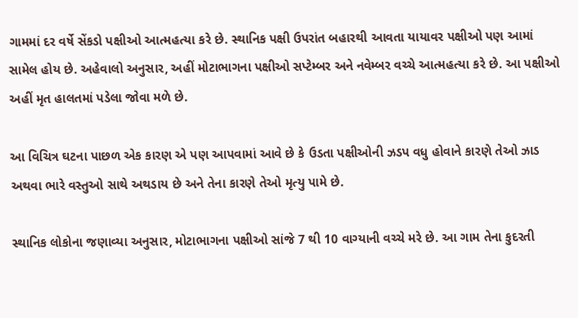ગામમાં દર વર્ષે સેંકડો પક્ષીઓ આત્મહત્યા કરે છે. સ્થાનિક પક્ષી ઉપરાંત બહારથી આવતા યાયાવર પક્ષીઓ પણ આમાં સામેલ હોય છે. અહેવાલો અનુસાર, અહીં મોટાભાગના પક્ષીઓ સપ્ટેમ્બર અને નવેમ્બર વચ્ચે આત્મહત્યા કરે છે. આ પક્ષીઓ અહીં મૃત હાલતમાં પડેલા જોવા મળે છે.

આ વિચિત્ર ઘટના પાછળ એક કારણ એ પણ આપવામાં આવે છે કે ઉડતા પક્ષીઓની ઝડપ વધુ હોવાને કારણે તેઓ ઝાડ અથવા ભારે વસ્તુઓ સાથે અથડાય છે અને તેના કારણે તેઓ મૃત્યુ પામે છે.

સ્થાનિક લોકોના જણાવ્યા અનુસાર, મોટાભાગના પક્ષીઓ સાંજે 7 થી 10 વાગ્યાની વચ્ચે મરે છે. આ ગામ તેના કુદરતી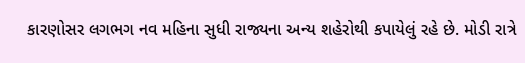કારણોસર લગભગ નવ મહિના સુધી રાજ્યના અન્ય શહેરોથી કપાયેલું રહે છે. મોડી રાત્રે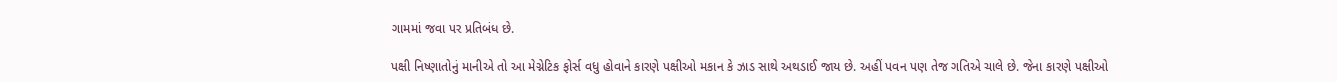ગામમાં જવા પર પ્રતિબંધ છે.

પક્ષી નિષ્ણાતોનું માનીએ તો આ મેગ્નેટિક ફોર્સ વધુ હોવાને કારણે પક્ષીઓ મકાન કે ઝાડ સાથે અથડાઈ જાય છે. અહીં પવન પણ તેજ ગતિએ ચાલે છે. જેના કારણે પક્ષીઓ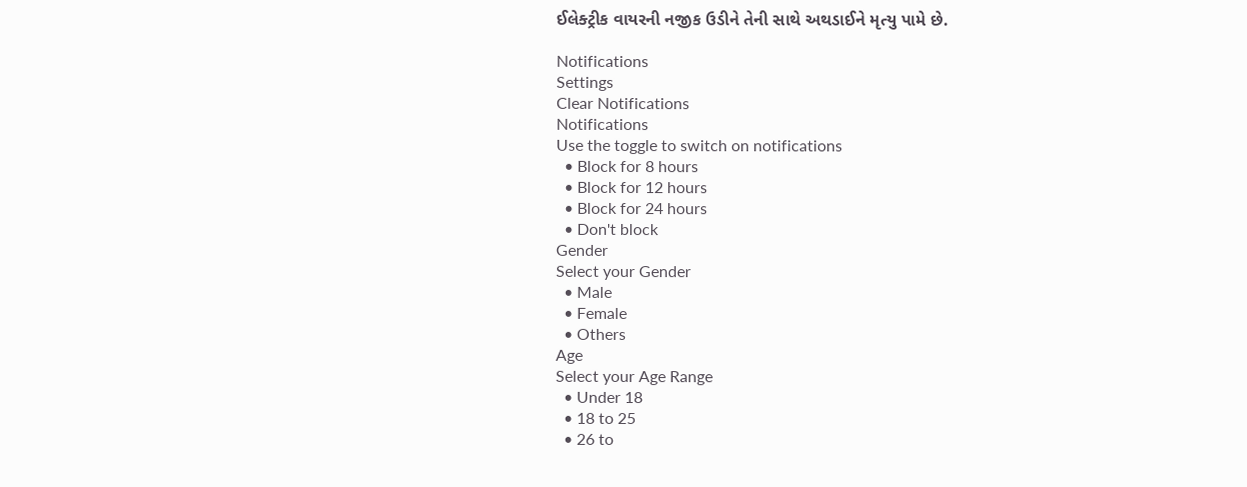ઈલેક્ટ્રીક વાયરની નજીક ઉડીને તેની સાથે અથડાઈને મૃત્યુ પામે છે.

Notifications
Settings
Clear Notifications
Notifications
Use the toggle to switch on notifications
  • Block for 8 hours
  • Block for 12 hours
  • Block for 24 hours
  • Don't block
Gender
Select your Gender
  • Male
  • Female
  • Others
Age
Select your Age Range
  • Under 18
  • 18 to 25
  • 26 to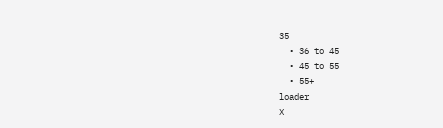35
  • 36 to 45
  • 45 to 55
  • 55+
loader
X